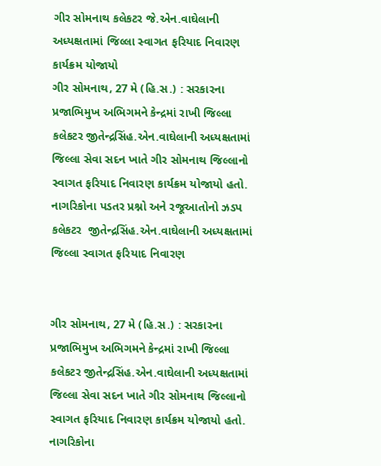ગીર સોમનાથ કલેકટર જે.એન.વાઘેલાની અધ્યક્ષતામાં જિલ્લા સ્વાગત ફરિયાદ નિવારણ કાર્યક્રમ યોજાયો
ગીર સોમનાથ, 27 મે (હિ.સ.) : સરકારના પ્રજાભિમુખ અભિગમને કેન્દ્રમાં રાખી જિલ્લા કલેકટર જીતેન્દ્રસિંહ.એન.વાઘેલાની અધ્યક્ષતામાં જિલ્લા સેવા સદન ખાતે ગીર સોમનાથ જિલ્લાનો સ્વાગત ફરિયાદ નિવારણ કાર્યક્રમ યોજાયો હતો. નાગરિકોના પડતર પ્રશ્નો અને રજૂઆતોનો ઝડપ
કલેકટર  જીતેન્દ્રસિંહ.એન.વાઘેલાની અધ્યક્ષતામાં જિલ્લા સ્વાગત ફરિયાદ નિવારણ


ગીર સોમનાથ, 27 મે (હિ.સ.) : સરકારના પ્રજાભિમુખ અભિગમને કેન્દ્રમાં રાખી જિલ્લા કલેકટર જીતેન્દ્રસિંહ.એન.વાઘેલાની અધ્યક્ષતામાં જિલ્લા સેવા સદન ખાતે ગીર સોમનાથ જિલ્લાનો સ્વાગત ફરિયાદ નિવારણ કાર્યક્રમ યોજાયો હતો. નાગરિકોના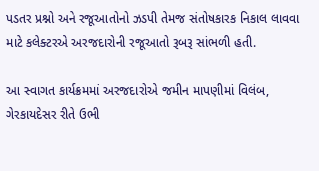પડતર પ્રશ્નો અને રજૂઆતોનો ઝડપી તેમજ સંતોષકારક નિકાલ લાવવા માટે કલેક્ટરએ અરજદારોની રજૂઆતો રૂબરૂ સાંભળી હતી.

આ સ્વાગત કાર્યક્રમમાં અરજદારોએ જમીન માપણીમાં વિલંબ, ગેરકાયદેસર રીતે ઉભી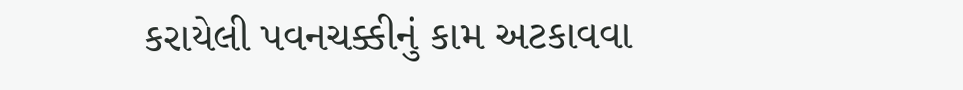કરાયેલી પવનચક્કીનું કામ અટકાવવા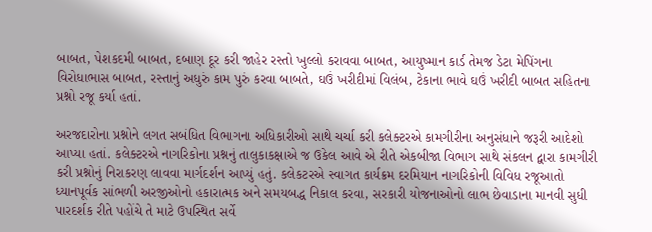બાબત, પેશકદમી બાબત, દબાણ દૂર કરી જાહેર રસ્તો ખુલ્લો કરાવવા બાબત, આયુષ્માન કાર્ડ તેમજ ડેટા મેપિંગના વિરોધાભાસ બાબત, રસ્તાનું અધુરું કામ પુરું કરવા બાબતે, ઘઉં ખરીદીમાં વિલંબ, ટેકાના ભાવે ઘઉં ખરીદી બાબત સહિતના પ્રશ્નો રજૂ કર્યા હતાં.

અરજદારોના પ્રશ્નોને લગત સબંધિત વિભાગના અધિકારીઓ સાથે ચર્ચા કરી કલેક્ટરએ કામગીરીના અનુસંધાને જરૂરી આદેશો આપ્યા હતાં. કલેક્ટરએ નાગરિકોના પ્રશ્નનું તાલુકાકક્ષાએ જ ઉકેલ આવે એ રીતે એકબીજા વિભાગ સાથે સંકલન દ્વારા કામગીરી કરી પ્રશ્નોનું નિરાકરણ લાવવા માર્ગદર્શન આપ્યું હતું. કલેકટરએ સ્વાગત કાર્યક્રમ દરમિયાન નાગરિકોની વિવિધ રજૂઆતો ધ્યાનપૂર્વક સાંભળી અરજીઓનો હકારાત્મક અને સમયબદ્ધ નિકાલ કરવા, સરકારી યોજનાઓનો લાભ છેવાડાના માનવી સુધી પારદર્શક રીતે પહોંચે તે માટે ઉપસ્થિત સર્વે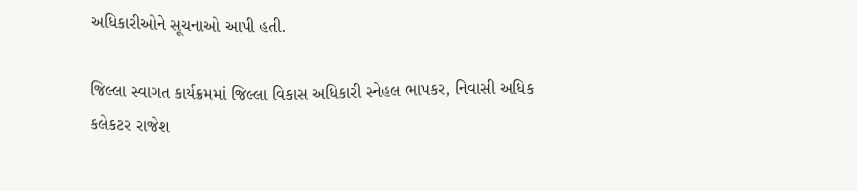અધિકારીઓને સૂચનાઓ આપી હતી.

જિલ્લા સ્વાગત કાર્યક્રમમાં જિલ્લા વિકાસ અધિકારી સ્નેહલ ભાપકર, નિવાસી અધિક કલેકટર રાજેશ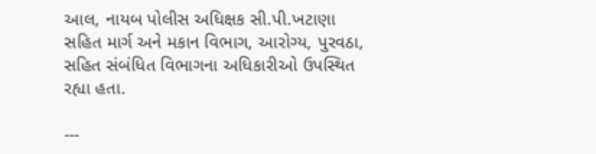આલ, નાયબ પોલીસ અધિક્ષક સી.પી.ખટાણા સહિત માર્ગ અને મકાન વિભાગ, આરોગ્ય, પુરવઠા, સહિત સંબંધિત વિભાગના અધિકારીઓ ઉપસ્થિત રહ્યા હતા.

---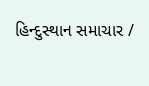હિન્દુસ્થાન સમાચાર /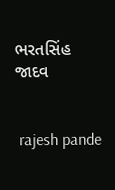ભરતસિંહ જાદવ


 rajesh pande